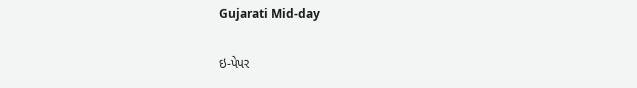Gujarati Mid-day

ઇ-પેપર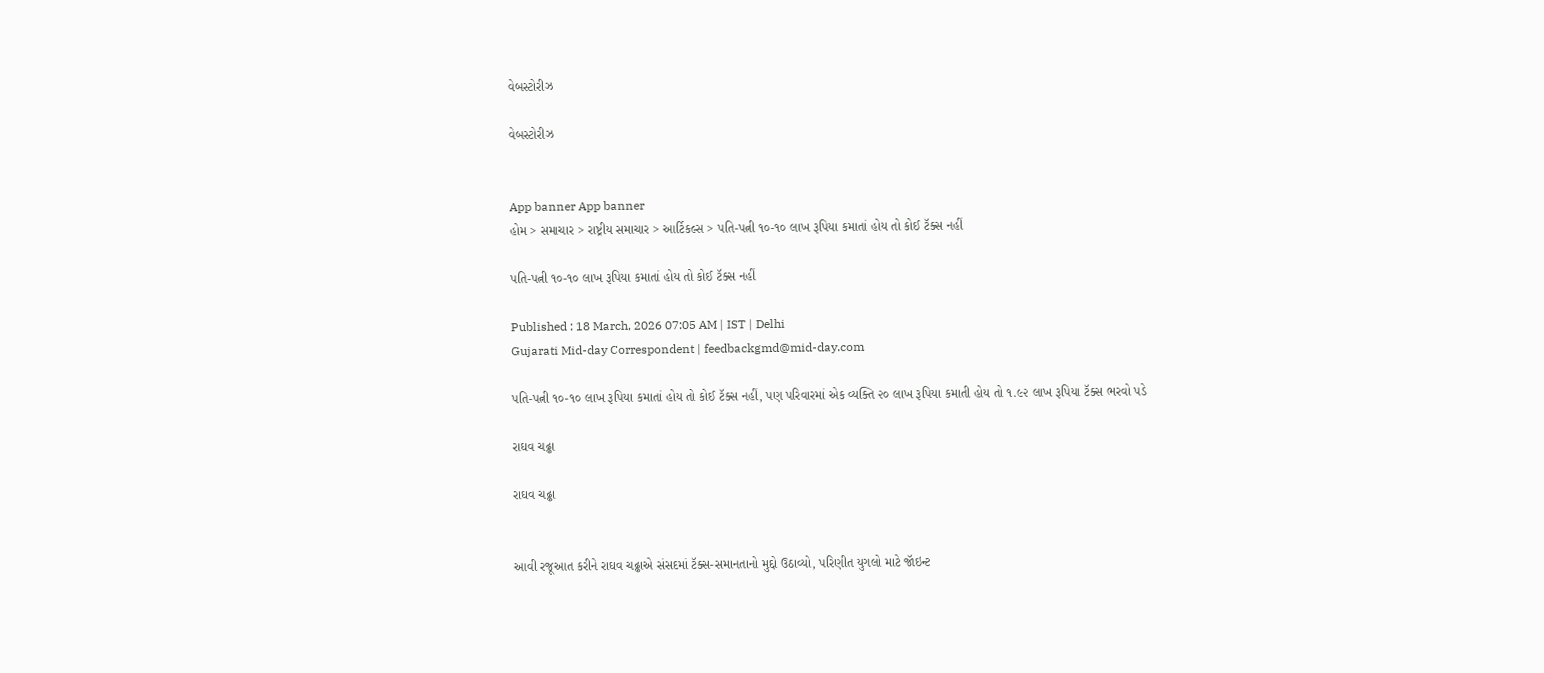વેબસ્ટોરીઝ

વેબસ્ટોરીઝ


App banner App banner
હોમ > સમાચાર > રાષ્ટ્રીય સમાચાર > આર્ટિકલ્સ > પતિ-પત્ની ૧૦-૧૦ લાખ રૂપિયા કમાતાં હોય તો કોઈ ટૅક્સ નહીં

પતિ-પત્ની ૧૦-૧૦ લાખ રૂપિયા કમાતાં હોય તો કોઈ ટૅક્સ નહીં

Published : 18 March, 2026 07:05 AM | IST | Delhi
Gujarati Mid-day Correspondent | feedbackgmd@mid-day.com

પતિ-પત્ની ૧૦-૧૦ લાખ રૂપિયા કમાતાં હોય તો કોઈ ટૅક્સ નહીં, પણ પરિવારમાં એક વ્યક્તિ ૨૦ લાખ રૂપિયા કમાતી હોય તો ૧.૯૨ લાખ રૂપિયા ટૅક્સ ભરવો પડે

રાઘવ ચઢ્ઢા

રાઘવ ચઢ્ઢા


આવી રજૂઆત કરીને રાઘવ ચઢ્ઢાએ સંસદમાં ટૅક્સ-સમાનતાનો મુદ્દો ઉઠાવ્યો, પરિણીત યુગલો માટે જૉઇન્ટ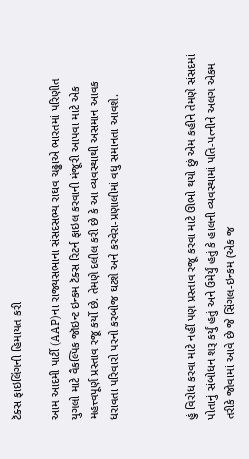ટૅક્સ ફાઇલિંગની હિમાયત કરી

આમ આદમી પાર્ટી (AAP)ના રાજ્યસભાના સંસદસભ્ય રાઘવ ચઢ્ઢાએ ભારતમાં પરિણીત યુગલો માટે વૈકલ્પિક જૉઇન્ટ ઇન્કમ ટૅક્સ રિટર્ન ફાઇલ કરવાની મંજૂરી આપવા માટે એક મહત્ત્વપૂર્ણ પ્રસ્તાવ રજૂ કર્યો છે. તેમણે દલીલ કરી છે કે આ વ્યવસ્થાથી અસમાન આવક ધરાવતા પરિવારો પરનો કરબોજ ઘટશે અને કરવેરા-પ્રણાલીમાં વધુ સમાનતા આવશે.



હું વિરોધ કરવા માટે નહીં પણ પ્રસ્તાવ રજૂ કરવા માટે ઊભો થયો છું એમ કહીને તેમણે સંસદમાં પોતાનું સંબોધન શરૂ કર્યું હતું અને ઉમેર્યું હતું કે‍ હાલની વ્યવસ્થામાં પતિ-પત્નીને અલગ એકમ તરીકે જોવામાં આવે છે જે સિંગલ-ઇન્કમ (એક જ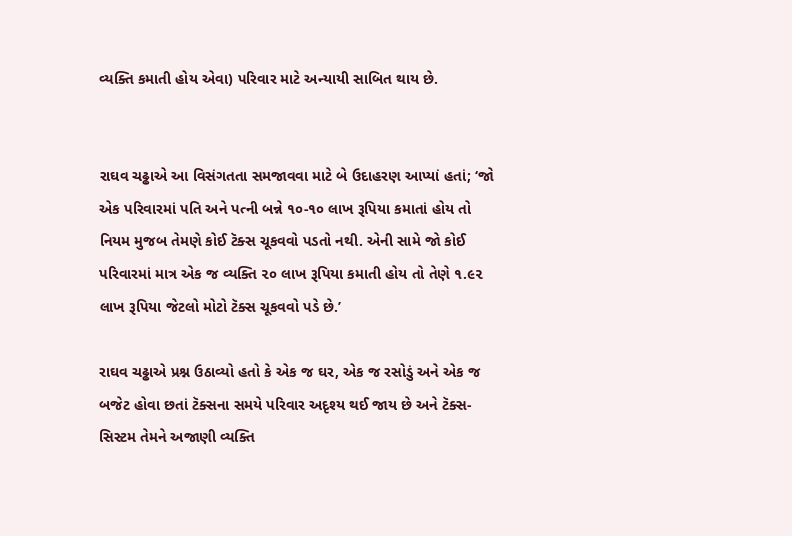વ્યક્તિ કમાતી હોય એવા) પરિવાર માટે અન્યાયી સાબિત થાય છે.


રાઘવ ચઢ્ઢાએ આ વિસંગતતા સમજાવવા માટે બે ઉદાહરણ આપ્યાં હતાં; ‘જો એક પરિવારમાં પતિ અને પત્ની બન્ને ૧૦-૧૦ લાખ રૂપિયા કમાતાં હોય તો નિયમ મુજબ તેમણે કોઈ ટૅક્સ ચૂકવવો પડતો નથી. એની સામે જો કોઈ પરિવારમાં માત્ર એક જ વ્યક્તિ ૨૦ લાખ રૂપિયા કમાતી હોય તો તેણે ૧.૯૨ લાખ રૂપિયા જેટલો મોટો ટૅક્સ ચૂકવવો પડે છે.’

રાઘવ ચઢ્ઢાએ પ્રશ્ન ઉઠાવ્યો હતો કે એક જ ઘર, એક જ રસોડું અને એક જ બજેટ હોવા છતાં ટૅક્સના સમયે પરિવાર અદૃશ્ય થઈ જાય છે અને ટૅક્સ-સિસ્ટમ તેમને અજાણી વ્યક્તિ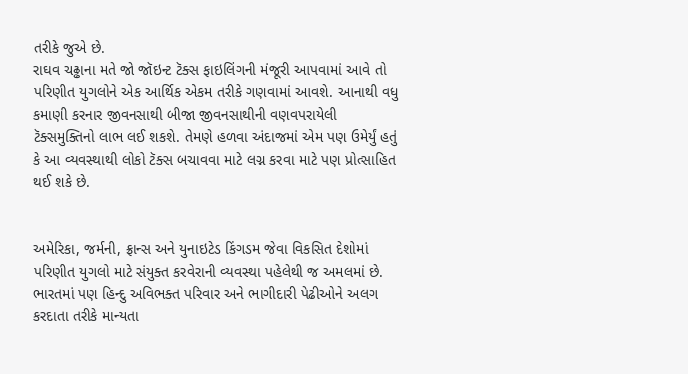તરીકે જુએ છે.
રાઘવ ચઢ્ઢાના મતે જો જૉઇન્ટ ટૅક્સ ફાઇલિંગની મંજૂરી આપવામાં આવે તો પરિણીત યુગલોને એક આર્થિક એકમ તરીકે ગણવામાં આવશે. આનાથી વધુ કમાણી કરનાર જીવનસાથી બીજા જીવનસાથીની વણવપરાયેલી ટૅક્સમુક્તિનો લાભ લઈ શકશે. તેમણે હળવા અંદાજમાં એમ પણ ઉમેર્યું હતું કે આ વ્યવસ્થાથી લોકો ટૅક્સ બચાવવા માટે લગ્ન કરવા માટે પણ પ્રોત્સાહિત થઈ શકે છે.


અમેરિકા, જર્મની, ફ્રાન્સ અને યુનાઇટેડ કિંગડમ જેવા વિકસિત દેશોમાં પરિણીત યુગલો માટે સંયુક્ત કરવેરાની વ્યવસ્થા પહેલેથી જ અમલમાં છે. ભારતમાં પણ હિન્દુ અવિભક્ત પરિવાર અને ભાગીદારી પેઢીઓને અલગ કરદાતા તરીકે માન્યતા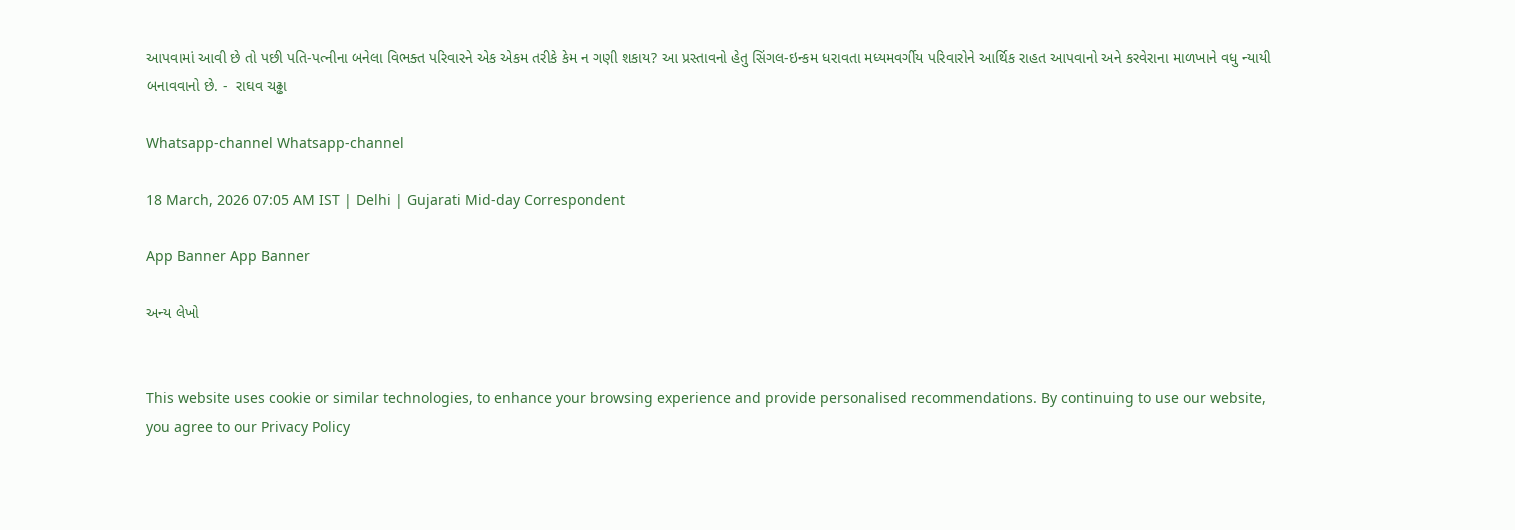આપવામાં આવી છે તો પછી પતિ-પત્નીના બનેલા વિભક્ત પરિવારને એક એકમ તરીકે કેમ ન ગણી શકાય? આ પ્રસ્તાવનો હેતુ સિંગલ-ઇન્કમ ધરાવતા મધ્યમવર્ગીય પરિવારોને આર્થિક રાહત આપવાનો અને કરવેરાના માળખાને વધુ ન્યાયી બનાવવાનો છે. -  રાઘવ ચઢ્ઢા

Whatsapp-channel Whatsapp-channel

18 March, 2026 07:05 AM IST | Delhi | Gujarati Mid-day Correspondent

App Banner App Banner

અન્ય લેખો


This website uses cookie or similar technologies, to enhance your browsing experience and provide personalised recommendations. By continuing to use our website, you agree to our Privacy Policy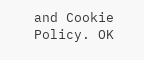and Cookie Policy. OK